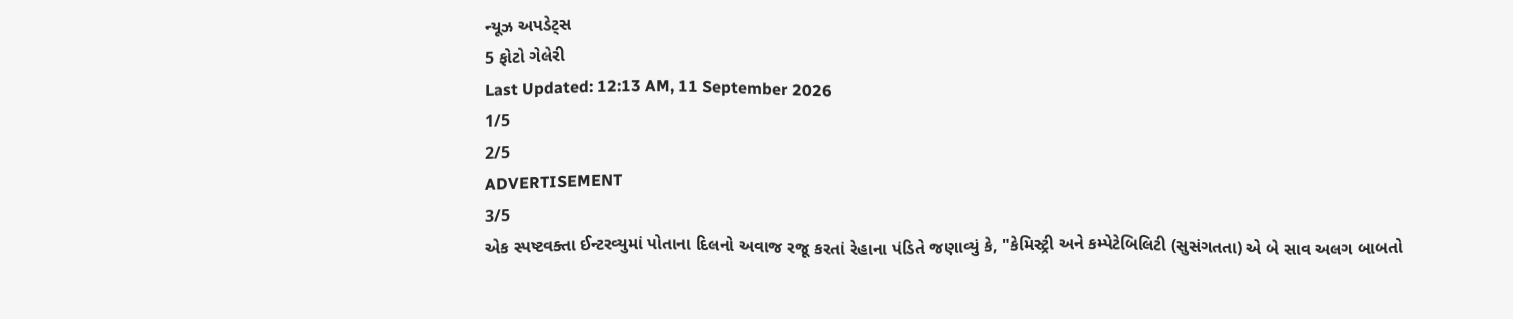ન્યૂઝ અપડેટ્સ
5 ફોટો ગેલેરી
Last Updated: 12:13 AM, 11 September 2026
1/5
2/5
ADVERTISEMENT
3/5
એક સ્પષ્ટવક્તા ઈન્ટરવ્યુમાં પોતાના દિલનો અવાજ રજૂ કરતાં રેહાના પંડિતે જણાવ્યું કે, "કેમિસ્ટ્રી અને કમ્પેટેબિલિટી (સુસંગતતા) એ બે સાવ અલગ બાબતો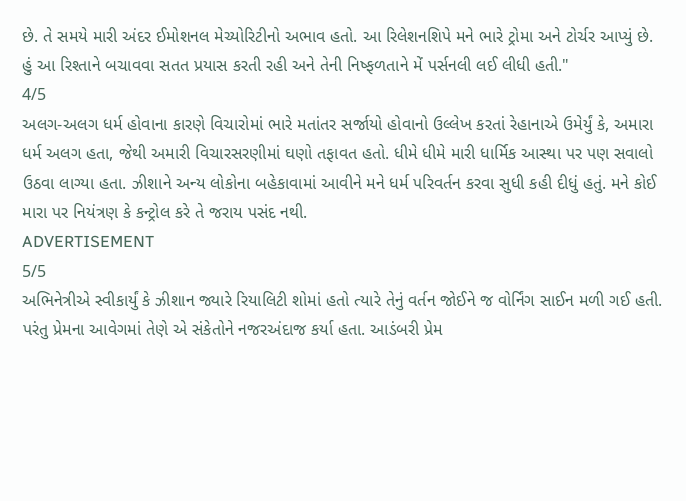છે. તે સમયે મારી અંદર ઈમોશનલ મેચ્યોરિટીનો અભાવ હતો. આ રિલેશનશિપે મને ભારે ટ્રોમા અને ટોર્ચર આપ્યું છે. હું આ રિશ્તાને બચાવવા સતત પ્રયાસ કરતી રહી અને તેની નિષ્ફળતાને મેં પર્સનલી લઈ લીધી હતી."
4/5
અલગ-અલગ ધર્મ હોવાના કારણે વિચારોમાં ભારે મતાંતર સર્જાયો હોવાનો ઉલ્લેખ કરતાં રેહાનાએ ઉમેર્યું કે, અમારા ધર્મ અલગ હતા, જેથી અમારી વિચારસરણીમાં ઘણો તફાવત હતો. ધીમે ધીમે મારી ધાર્મિક આસ્થા પર પણ સવાલો ઉઠવા લાગ્યા હતા. ઝીશાને અન્ય લોકોના બહેકાવામાં આવીને મને ધર્મ પરિવર્તન કરવા સુધી કહી દીધું હતું. મને કોઈ મારા પર નિયંત્રણ કે કન્ટ્રોલ કરે તે જરાય પસંદ નથી.
ADVERTISEMENT
5/5
અભિનેત્રીએ સ્વીકાર્યું કે ઝીશાન જ્યારે રિયાલિટી શોમાં હતો ત્યારે તેનું વર્તન જોઈને જ વોર્નિંગ સાઈન મળી ગઈ હતી. પરંતુ પ્રેમના આવેગમાં તેણે એ સંકેતોને નજરઅંદાજ કર્યા હતા. આડંબરી પ્રેમ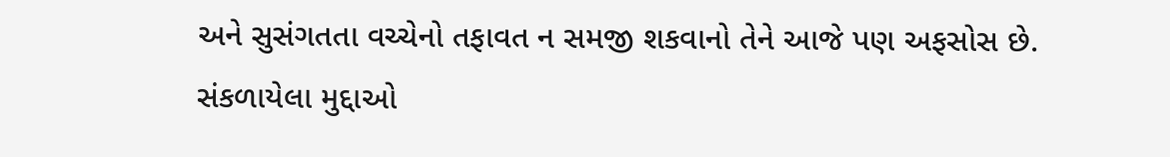અને સુસંગતતા વચ્ચેનો તફાવત ન સમજી શકવાનો તેને આજે પણ અફસોસ છે.
સંકળાયેલા મુદ્દાઓ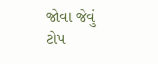જોવા જેવું
ટોપ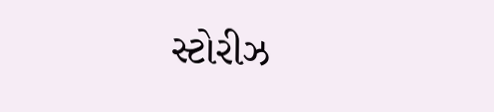સ્ટોરીઝ